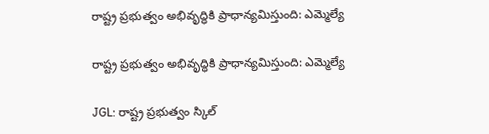రాష్ట్ర ప్రభుత్వం అభివృద్ధికి ప్రాధాన్యమిస్తుంది: ఎమ్మెల్యే

రాష్ట్ర ప్రభుత్వం అభివృద్ధికి ప్రాధాన్యమిస్తుంది: ఎమ్మెల్యే

JGL: రాష్ట్ర ప్రభుత్వం స్కిల్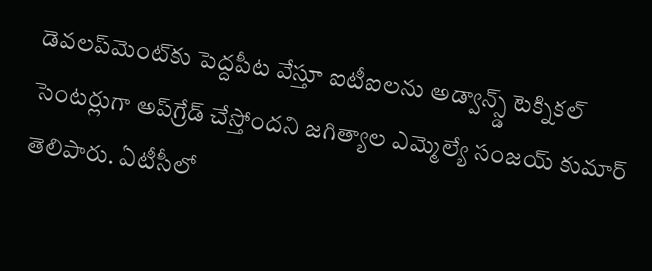డెవలప్‌మెంట్‌కు పెద్దపీట వేస్తూ ఐటీఐలను అడ్వాన్స్డ్ టెక్నికల్ సెంటర్లుగా అప్‌గ్రేడ్ చేస్తోందని జగిత్యాల ఎమ్మెల్యే సంజయ్ కుమార్ తెలిపారు. ఏటీసీలో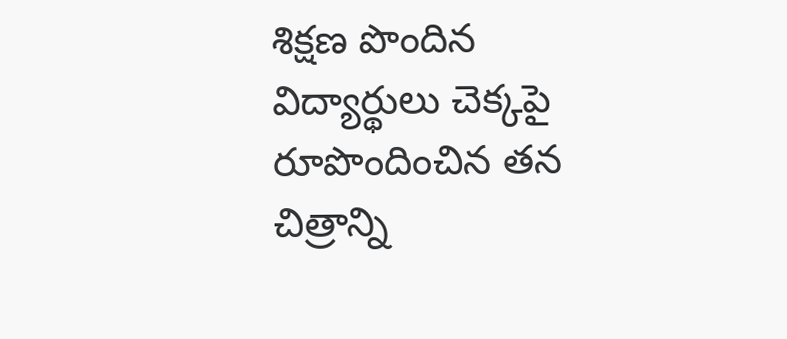శిక్షణ పొందిన విద్యార్థులు చెక్కపై రూపొందించిన తన చిత్రాన్ని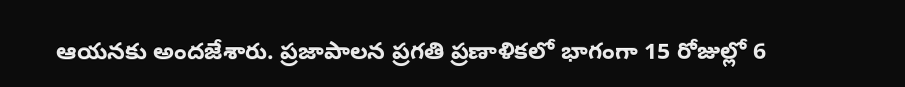ఆయనకు అందజేశారు. ప్రజాపాలన ప్రగతి ప్రణాళికలో భాగంగా 15 రోజుల్లో 6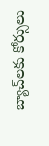బ్యాచ్‌లకు కోర్సులు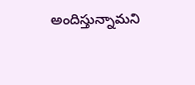అందిస్తున్నామని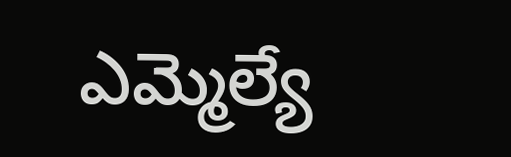ఎమ్మెల్యే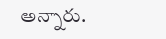అన్నారు.